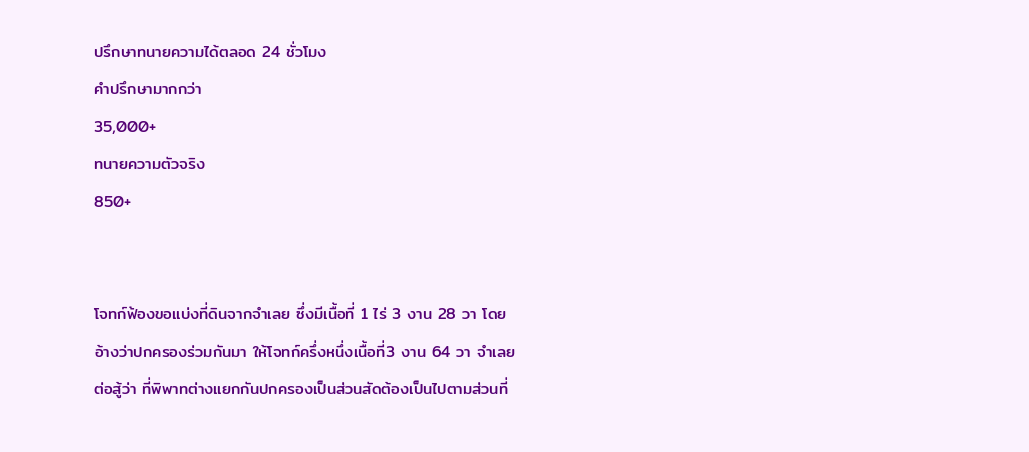ปรึกษาทนายความได้ตลอด 24 ชั่วโมง
คำปรึกษามากกว่า
35,000+
ทนายความตัวจริง
850+


โจทก์ฟ้องขอแบ่งที่ดินจากจำเลย ซึ่งมีเนื้อที่ 1 ไร่ 3 งาน 28 วา โดยอ้างว่าปกครองร่วมกันมา ให้โจทก์ครึ่งหนึ่งเนื้อที่3 งาน 64 วา จำเลยต่อสู้ว่า ที่พิพาทต่างแยกกันปกครองเป็นส่วนสัดต้องเป็นไปตามส่วนที่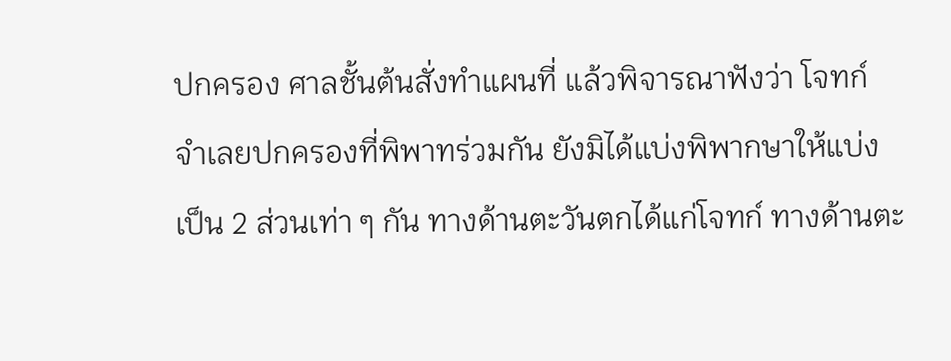ปกครอง ศาลชั้นต้นสั่งทำแผนที่ แล้วพิจารณาฟังว่า โจทก์ จำเลยปกครองที่พิพาทร่วมกัน ยังมิได้แบ่งพิพากษาให้แบ่งเป็น 2 ส่วนเท่า ๆ กัน ทางด้านตะวันตกได้แก่โจทก์ ทางด้านตะ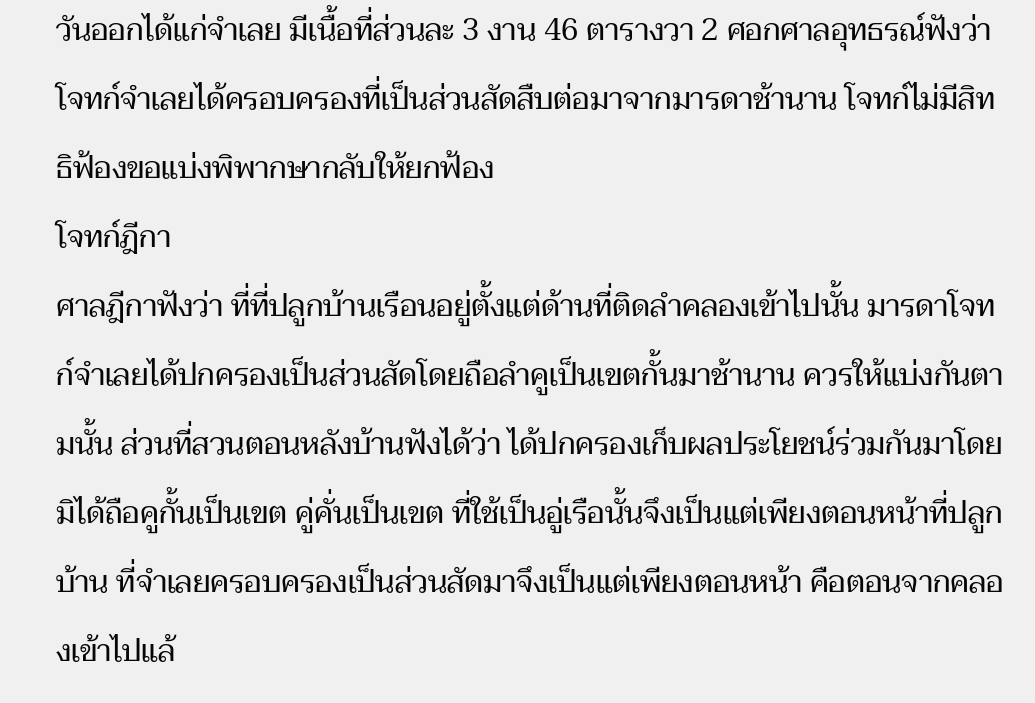วันออกได้แก่จำเลย มีเนื้อที่ส่วนละ 3 งาน 46 ตารางวา 2 ศอกศาลอุทธรณ์ฟังว่า โจทก์จำเลยได้ครอบครองที่เป็นส่วนสัดสืบต่อมาจากมารดาช้านาน โจทก์ไม่มีสิทธิฟ้องขอแบ่งพิพากษากลับให้ยกฟ้อง
โจทก์ฎีกา
ศาลฎีกาฟังว่า ที่ที่ปลูกบ้านเรือนอยู่ตั้งแต่ด้านที่ติดลำคลองเข้าไปนั้น มารดาโจทก์จำเลยได้ปกครองเป็นส่วนสัดโดยถือลำคูเป็นเขตกั้นมาช้านาน ควรให้แบ่งกันตามนั้น ส่วนที่สวนตอนหลังบ้านฟังได้ว่า ได้ปกครองเก็บผลประโยชน์ร่วมกันมาโดยมิได้ถือคูกั้นเป็นเขต คู่คั่นเป็นเขต ที่ใช้เป็นอู่เรือนั้นจึงเป็นแต่เพียงตอนหน้าที่ปลูกบ้าน ที่จำเลยครอบครองเป็นส่วนสัดมาจึงเป็นแต่เพียงตอนหน้า คือตอนจากคลองเข้าไปแล้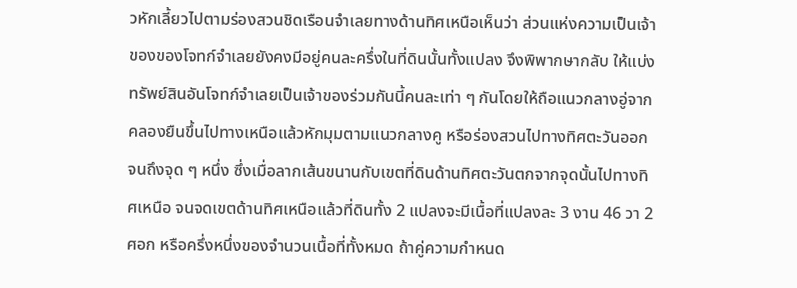วหักเลี้ยวไปตามร่องสวนชิดเรือนจำเลยทางด้านทิศเหนือเห็นว่า ส่วนแห่งความเป็นเจ้าของของโจทก์จำเลยยังคงมีอยู่คนละครึ่งในที่ดินนั้นทั้งแปลง จึงพิพากษากลับ ให้แบ่งทรัพย์สินอันโจทก์จำเลยเป็นเจ้าของร่วมกันนี้คนละเท่า ๆ กันโดยให้ถือแนวกลางอู่จากคลองยืนขึ้นไปทางเหนือแล้วหักมุมตามแนวกลางคู หรือร่องสวนไปทางทิศตะวันออก จนถึงจุด ๆ หนึ่ง ซึ่งเมื่อลากเส้นขนานกับเขตที่ดินด้านทิศตะวันตกจากจุดนั้นไปทางทิศเหนือ จนจดเขตด้านทิศเหนือแล้วที่ดินทั้ง 2 แปลงจะมีเนื้อที่แปลงละ 3 งาน 46 วา 2 ศอก หรือครึ่งหนึ่งของจำนวนเนื้อที่ทั้งหมด ถ้าคู่ความกำหนด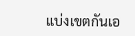แบ่งเขตกันเอ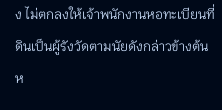ง ไม่ตกลงให้เจ้าพนักงานหอทะเบียนที่ดินเป็นผู้รังวัดตามนัยดังกล่าวข้างต้น
ห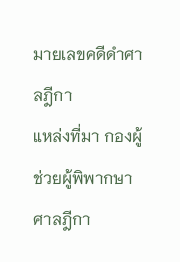มายเลขคดีดำศาลฎีกา
แหล่งที่มา กองผู้ช่วยผู้พิพากษาศาลฎีกา